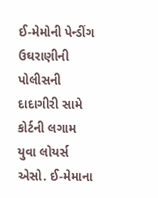ઈ-મેમોની પેન્ડીંગ ઉઘરાણીની પોલીસની દાદાગીરી સામે કોર્ટની લગામ
યુવા લોયર્સ એસો. ઈ-મેમાના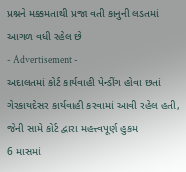પ્રશ્નને મક્કમતાથી પ્રજા વતી કાનુની લડતમાં આગળ વધી રહેલ છે
- Advertisement -
અદાલતમાં કોર્ટ કાર્યવાહી પેન્ડીંગ હોવા છતાં ગેરકાયદેસર કાર્યવાહી કરવામાં આવી રહેલ હતી, જેની સામે કોર્ટ દ્વારા મહત્ત્વપૂર્ણ હુકમ
6 માસમાં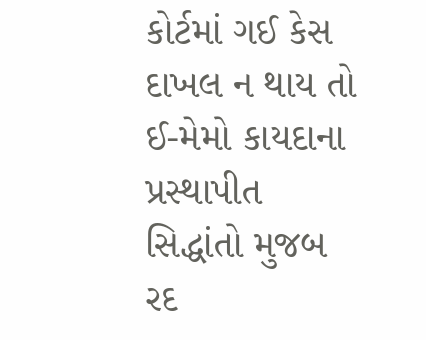કોર્ટમાં ગઈ કેસ દાખલ ન થાય તો ઈ-મેમો કાયદાના પ્રસ્થાપીત સિદ્ધાંતો મુજબ રદ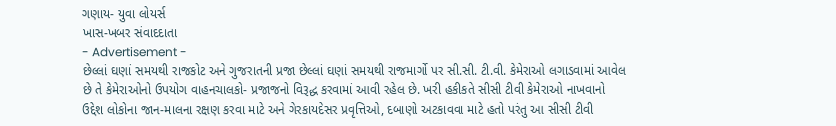ગણાય- યુવા લોયર્સ
ખાસ-ખબર સંવાદદાતા
- Advertisement -
છેલ્લાં ઘણાં સમયથી રાજકોટ અને ગુજરાતની પ્રજા છેલ્લાં ઘણાં સમયથી રાજમાર્ગો પર સી.સી. ટી.વી. કેમેરાઓ લગાડવામાં આવેલ છે તે કેમેરાઓનો ઉપયોગ વાહનચાલકો- પ્રજાજનો વિરૂદ્ધ કરવામાં આવી રહેલ છે. ખરી હકીકતે સીસી ટીવી કેમેરાઓ નાખવાનો ઉદ્દેશ લોકોના જાન-માલના રક્ષણ કરવા માટે અને ગેરકાયદેસર પ્રવૃત્તિઓ, દબાણો અટકાવવા માટે હતો પરંતુ આ સીસી ટીવી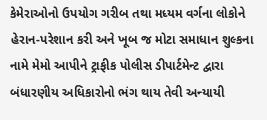કેમેરાઓનો ઉપયોગ ગરીબ તથા મધ્યમ વર્ગના લોકોને હેરાન-પરેશાન કરી અને ખૂબ જ મોટા સમાધાન શુલ્કના નામે મેમો આપીને ટ્રાફીક પોલીસ ડીપાર્ટમેન્ટ દ્વારા બંધારણીય અધિકારોનો ભંગ થાય તેવી અન્યાયી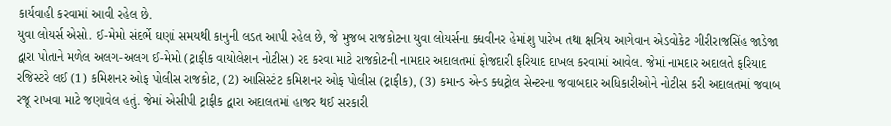કાર્યવાહી કરવામાં આવી રહેલ છે.
યુવા લોયર્સ એસો. ઈ-મેમો સંદર્ભે ઘણાં સમયથી કાનુની લડત આપી રહેલ છે, જે મુજબ રાજકોટના યુવા લોયર્સના ક્ધવીનર હેમાંશુ પારેખ તથા ક્ષત્રિય આગેવાન એડવોકેટ ગીરીરાજસિંહ જાડેજા દ્વારા પોતાને મળેલ અલગ-અલગ ઈ-મેમો (ટ્રાફીક વાયોલેશન નોટીસ) રદ કરવા માટે રાજકોટની નામદાર અદાલતમાં ફોજદારી ફરિયાદ દાખલ કરવામાં આવેલ. જેમાં નામદાર અદાલતે ફરિયાદ રજિસ્ટરે લઈ (1) કમિશનર ઓફ પોલીસ રાજકોટ, (2) આસિસ્ટંટ કમિશનર ઓફ પોલીસ (ટ્રાફીક), (3) કમાન્ડ એન્ડ ક્ધટ્રોલ સેન્ટરના જવાબદાર અધિકારીઓને નોટીસ કરી અદાલતમાં જવાબ રજૂ રાખવા માટે જણાવેલ હતું. જેમાં એસીપી ટ્રાફીક દ્વારા અદાલતમાં હાજર થઈ સરકારી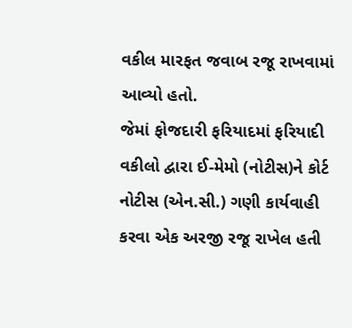વકીલ મારફત જવાબ રજૂ રાખવામાં આવ્યો હતો.
જેમાં ફોજદારી ફરિયાદમાં ફરિયાદી વકીલો દ્વારા ઈ-મેમો (નોટીસ)ને કોર્ટ નોટીસ (એન.સી.) ગણી કાર્યવાહી કરવા એક અરજી રજૂ રાખેલ હતી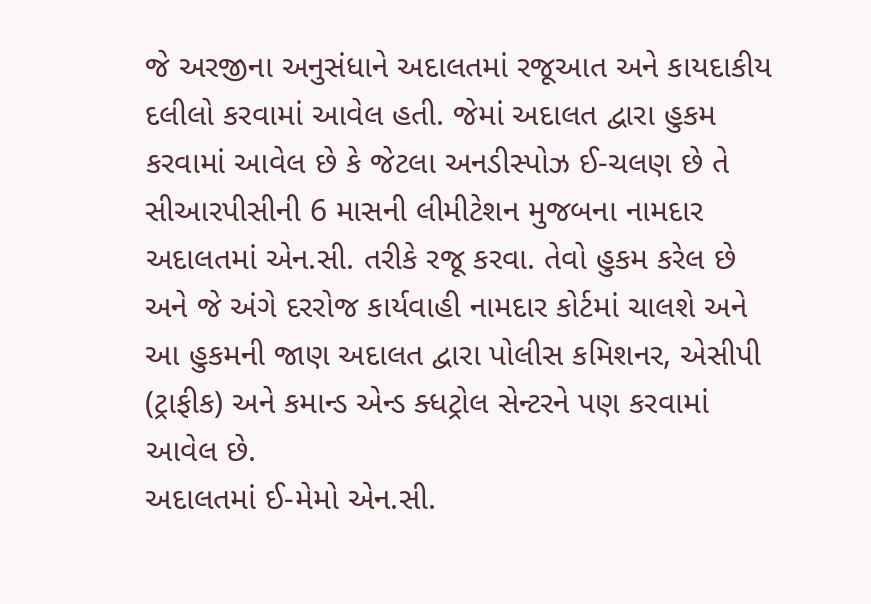જે અરજીના અનુસંધાને અદાલતમાં રજૂઆત અને કાયદાકીય દલીલો કરવામાં આવેલ હતી. જેમાં અદાલત દ્વારા હુકમ કરવામાં આવેલ છે કે જેટલા અનડીસ્પોઝ ઈ-ચલણ છે તે સીઆરપીસીની 6 માસની લીમીટેશન મુજબના નામદાર અદાલતમાં એન.સી. તરીકે રજૂ કરવા. તેવો હુકમ કરેલ છે અને જે અંગે દરરોજ કાર્યવાહી નામદાર કોર્ટમાં ચાલશે અને આ હુકમની જાણ અદાલત દ્વારા પોલીસ કમિશનર, એસીપી (ટ્રાફીક) અને કમાન્ડ એન્ડ ક્ધટ્રોલ સેન્ટરને પણ કરવામાં આવેલ છે.
અદાલતમાં ઈ-મેમો એન.સી.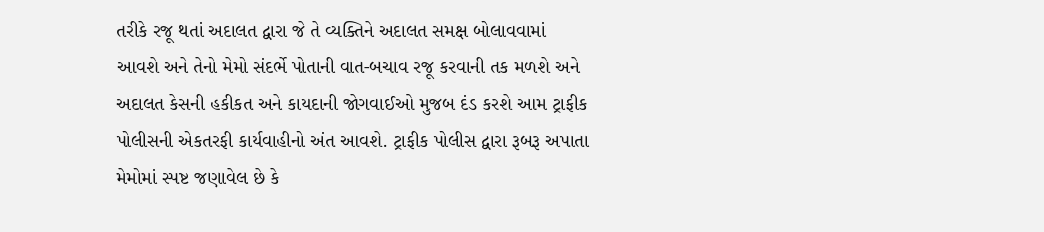તરીકે રજૂ થતાં અદાલત દ્વારા જે તે વ્યક્તિને અદાલત સમક્ષ બોલાવવામાં આવશે અને તેનો મેમો સંદર્ભે પોતાની વાત-બચાવ રજૂ કરવાની તક મળશે અને અદાલત કેસની હકીકત અને કાયદાની જોગવાઈઓ મુજબ દંડ કરશે આમ ટ્રાફીક પોલીસની એકતરફી કાર્યવાહીનો અંત આવશે. ટ્રાફીક પોલીસ દ્વારા રૂબરૂ અપાતા મેમોમાં સ્પષ્ટ જણાવેલ છે કે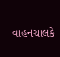વાહનચાલકે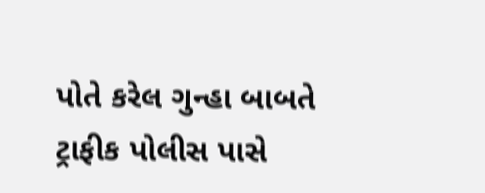પોતે કરેલ ગુન્હા બાબતે ટ્રાફીક પોલીસ પાસે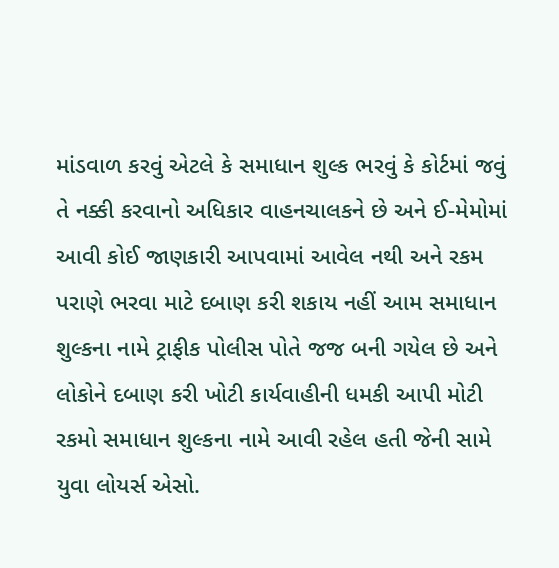માંડવાળ કરવું એટલે કે સમાધાન શુલ્ક ભરવું કે કોર્ટમાં જવું તે નક્કી કરવાનો અધિકાર વાહનચાલકને છે અને ઈ-મેમોમાં આવી કોઈ જાણકારી આપવામાં આવેલ નથી અને રકમ પરાણે ભરવા માટે દબાણ કરી શકાય નહીં આમ સમાધાન શુલ્કના નામે ટ્રાફીક પોલીસ પોતે જજ બની ગયેલ છે અને લોકોને દબાણ કરી ખોટી કાર્યવાહીની ધમકી આપી મોટી રકમો સમાધાન શુલ્કના નામે આવી રહેલ હતી જેની સામે યુવા લોયર્સ એસો.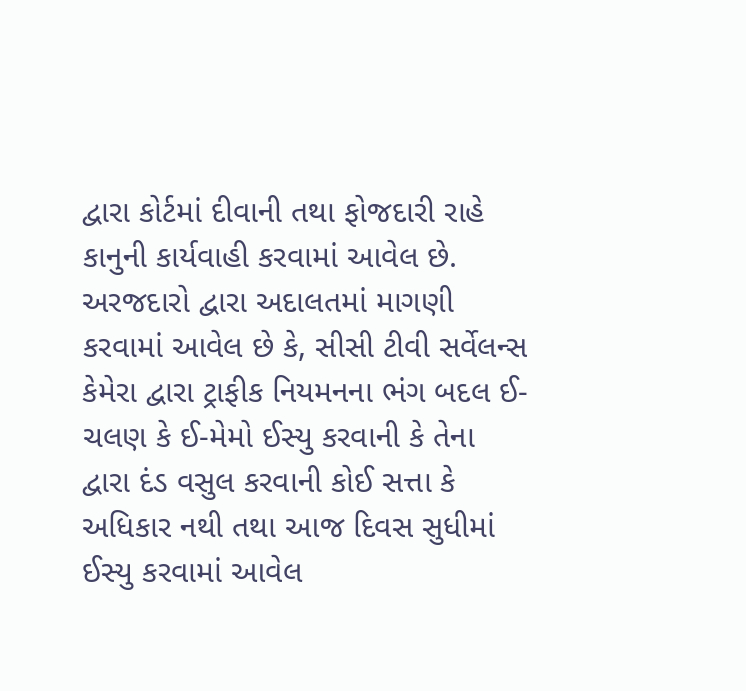દ્વારા કોર્ટમાં દીવાની તથા ફોજદારી રાહે કાનુની કાર્યવાહી કરવામાં આવેલ છે.
અરજદારો દ્વારા અદાલતમાં માગણી કરવામાં આવેલ છે કે, સીસી ટીવી સર્વેલન્સ કેમેરા દ્વારા ટ્રાફીક નિયમનના ભંગ બદલ ઈ-ચલણ કે ઈ-મેમો ઈસ્યુ કરવાની કે તેના દ્વારા દંડ વસુલ કરવાની કોઈ સત્તા કે અધિકાર નથી તથા આજ દિવસ સુધીમાં ઈસ્યુ કરવામાં આવેલ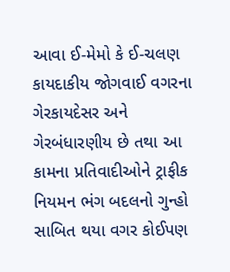આવા ઈ-મેમો કે ઈ-ચલણ કાયદાકીય જોગવાઈ વગરના ગેરકાયદેસર અને ગેરબંધારણીય છે તથા આ કામના પ્રતિવાદીઓને ટ્રાફીક નિયમન ભંગ બદલનો ગુન્હો સાબિત થયા વગર કોઈપણ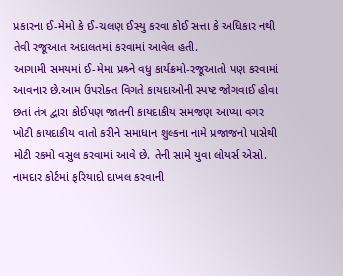પ્રકારના ઈ-મેમો કે ઈ-ચલણ ઈસ્યુ કરવા કોઈ સત્તા કે અધિકાર નથી તેવી રજૂઆત અદાલતમાં કરવામાં આવેલ હતી.
આગામી સમયમાં ઈ-મેમા પ્રશ્ર્ને વધુ કાર્યક્રમો-રજૂઆતો પણ કરવામાં આવનાર છે.આમ ઉપરોક્ત વિગતે કાયદાઓની સ્પષ્ટ જોગવાઈ હોવા છતાં તંત્ર દ્વારા કોઈપણ જાતની કાયદાકીય સમજણ આપ્યા વગર ખોટી કાયદાકીય વાતો કરીને સમાધાન શુલ્કના નામે પ્રજાજનો પાસેથી મોટી રકમો વસુલ કરવામાં આવે છે. તેની સામે યુવા લોયર્સ એસો. નામદાર કોર્ટમાં ફરિયાદો દાખલ કરવાની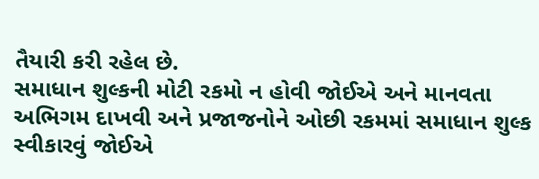તૈયારી કરી રહેલ છે.
સમાધાન શુલ્કની મોટી રકમો ન હોવી જોઈએ અને માનવતા અભિગમ દાખવી અને પ્રજાજનોને ઓછી રકમમાં સમાધાન શુલ્ક સ્વીકારવું જોઈએ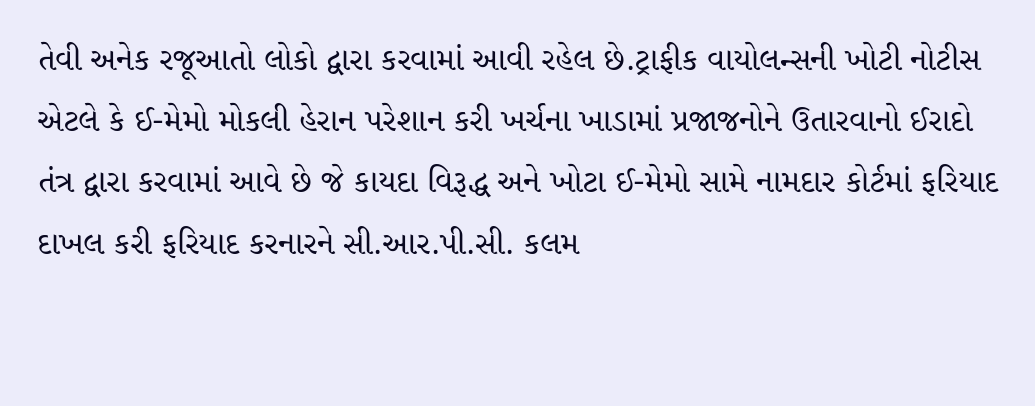તેવી અનેક રજૂઆતો લોકો દ્વારા કરવામાં આવી રહેલ છે.ટ્રાફીક વાયોલન્સની ખોટી નોટીસ એટલે કે ઈ-મેમો મોકલી હેરાન પરેશાન કરી ખર્ચના ખાડામાં પ્રજાજનોને ઉતારવાનો ઈરાદો તંત્ર દ્વારા કરવામાં આવે છે જે કાયદા વિરૂદ્ધ અને ખોટા ઈ-મેમો સામે નામદાર કોર્ટમાં ફરિયાદ દાખલ કરી ફરિયાદ કરનારને સી.આર.પી.સી. કલમ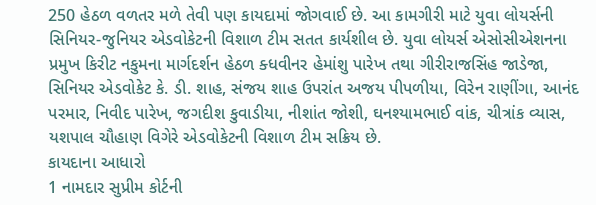250 હેઠળ વળતર મળે તેવી પણ કાયદામાં જોગવાઈ છે. આ કામગીરી માટે યુવા લોયર્સની સિનિયર-જુનિયર એડવોકેટની વિશાળ ટીમ સતત કાર્યશીલ છે. યુવા લોયર્સ એસોસીએશનના પ્રમુખ કિરીટ નકુમના માર્ગદર્શન હેઠળ ક્ધવીનર હેમાંશુ પારેખ તથા ગીરીરાજસિંહ જાડેજા, સિનિયર એડવોકેટ કે. ડી. શાહ, સંજય શાહ ઉપરાંત અજય પીપળીયા, વિરેન રાણીંગા, આનંદ પરમાર, નિવીદ પારેખ, જગદીશ કુવાડીયા, નીશાંત જોશી, ઘનશ્યામભાઈ વાંક, ચીત્રાંક વ્યાસ, યશપાલ ચૌહાણ વિગેરે એડવોકેટની વિશાળ ટીમ સક્રિય છે.
કાયદાના આધારો
1 નામદાર સુપ્રીમ કોર્ટની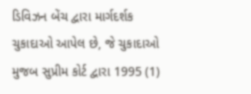ડિવિઝન બેંચ દ્વારા માર્ગદર્શક ચુકાદાઓ આપેલ છે, જે ચુકાદાઓ મુજબ સુપ્રીમ કોર્ટ દ્વારા 1995 (1)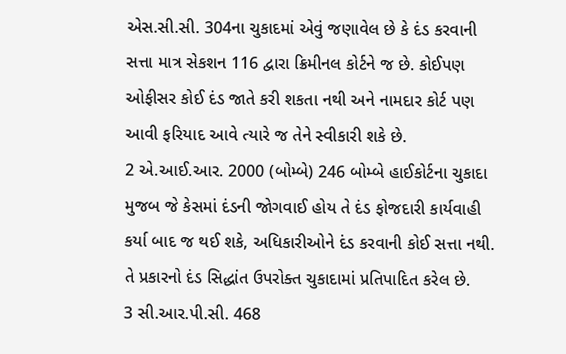એસ.સી.સી. 304ના ચુકાદમાં એવું જણાવેલ છે કે દંડ કરવાની સત્તા માત્ર સેકશન 116 દ્વારા ક્રિમીનલ કોર્ટને જ છે. કોઈપણ ઓફીસર કોઈ દંડ જાતે કરી શકતા નથી અને નામદાર કોર્ટ પણ આવી ફરિયાદ આવે ત્યારે જ તેને સ્વીકારી શકે છે.
2 એ.આઈ.આર. 2000 (બોમ્બે) 246 બોમ્બે હાઈકોર્ટના ચુકાદા મુજબ જે કેસમાં દંડની જોગવાઈ હોય તે દંડ ફોજદારી કાર્યવાહી કર્યા બાદ જ થઈ શકે, અધિકારીઓને દંડ કરવાની કોઈ સત્તા નથી. તે પ્રકારનો દંડ સિદ્ધાંત ઉપરોક્ત ચુકાદામાં પ્રતિપાદિત કરેલ છે.
3 સી.આર.પી.સી. 468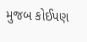મુજબ કોઈપણ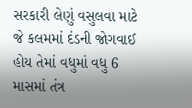સરકારી લેણું વસુલવા માટે જે કલમમાં દંડની જોગવાઈ હોય તેમાં વધુમાં વધુ 6 માસમાં તંત્ર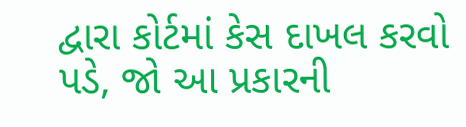દ્વારા કોર્ટમાં કેસ દાખલ કરવો પડે, જો આ પ્રકારની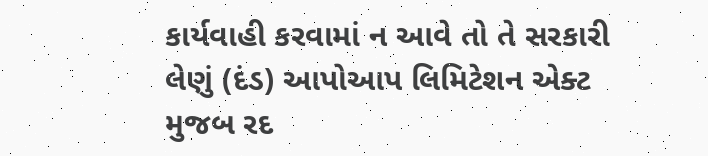કાર્યવાહી કરવામાં ન આવે તો તે સરકારી લેણું (દંડ) આપોઆપ લિમિટેશન એક્ટ મુજબ રદ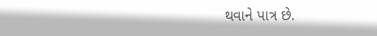થવાને પાત્ર છે.